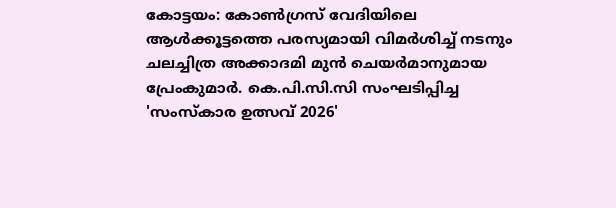കോട്ടയം: കോൺഗ്രസ് വേദിയിലെ ആൾക്കൂട്ടത്തെ പരസ്യമായി വിമർശിച്ച് നടനും ചലച്ചിത്ര അക്കാദമി മുൻ ചെയർമാനുമായ പ്രേംകുമാർ. കെ.പി.സി.സി സംഘടിപ്പിച്ച 'സംസ്കാര ഉത്സവ് 2026'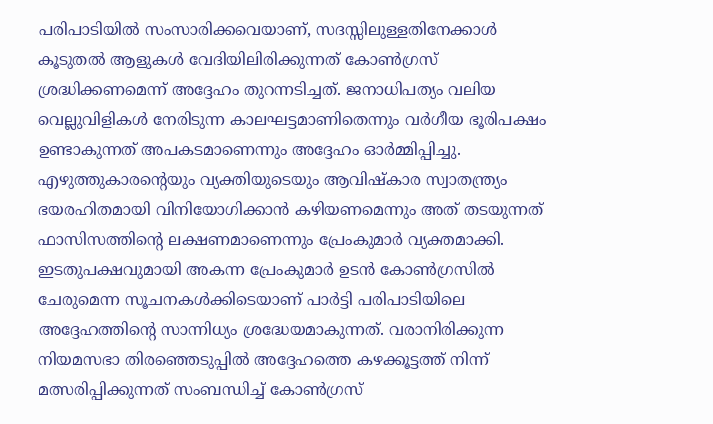പരിപാടിയിൽ സംസാരിക്കവെയാണ്, സദസ്സിലുള്ളതിനേക്കാൾ കൂടുതൽ ആളുകൾ വേദിയിലിരിക്കുന്നത് കോൺഗ്രസ് ശ്രദ്ധിക്കണമെന്ന് അദ്ദേഹം തുറന്നടിച്ചത്. ജനാധിപത്യം വലിയ വെല്ലുവിളികൾ നേരിടുന്ന കാലഘട്ടമാണിതെന്നും വർഗീയ ഭൂരിപക്ഷം ഉണ്ടാകുന്നത് അപകടമാണെന്നും അദ്ദേഹം ഓർമ്മിപ്പിച്ചു. എഴുത്തുകാരന്റെയും വ്യക്തിയുടെയും ആവിഷ്കാര സ്വാതന്ത്ര്യം ഭയരഹിതമായി വിനിയോഗിക്കാൻ കഴിയണമെന്നും അത് തടയുന്നത് ഫാസിസത്തിന്റെ ലക്ഷണമാണെന്നും പ്രേംകുമാർ വ്യക്തമാക്കി.
ഇടതുപക്ഷവുമായി അകന്ന പ്രേംകുമാർ ഉടൻ കോൺഗ്രസിൽ ചേരുമെന്ന സൂചനകൾക്കിടെയാണ് പാർട്ടി പരിപാടിയിലെ അദ്ദേഹത്തിന്റെ സാന്നിധ്യം ശ്രദ്ധേയമാകുന്നത്. വരാനിരിക്കുന്ന നിയമസഭാ തിരഞ്ഞെടുപ്പിൽ അദ്ദേഹത്തെ കഴക്കൂട്ടത്ത് നിന്ന് മത്സരിപ്പിക്കുന്നത് സംബന്ധിച്ച് കോൺഗ്രസ്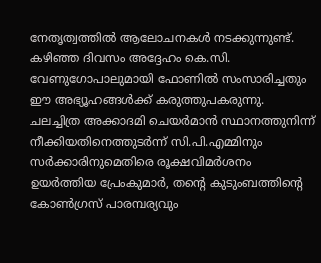നേതൃത്വത്തിൽ ആലോചനകൾ നടക്കുന്നുണ്ട്. കഴിഞ്ഞ ദിവസം അദ്ദേഹം കെ.സി. വേണുഗോപാലുമായി ഫോണിൽ സംസാരിച്ചതും ഈ അഭ്യൂഹങ്ങൾക്ക് കരുത്തുപകരുന്നു. ചലച്ചിത്ര അക്കാദമി ചെയർമാൻ സ്ഥാനത്തുനിന്ന് നീക്കിയതിനെത്തുടർന്ന് സി.പി.എമ്മിനും സർക്കാരിനുമെതിരെ രൂക്ഷവിമർശനം ഉയർത്തിയ പ്രേംകുമാർ, തന്റെ കുടുംബത്തിന്റെ കോൺഗ്രസ് പാരമ്പര്യവും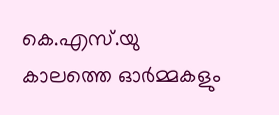കെ.എസ്.യു കാലത്തെ ഓർമ്മകളും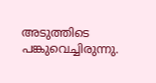അടുത്തിടെ പങ്കുവെച്ചിരുന്നു.